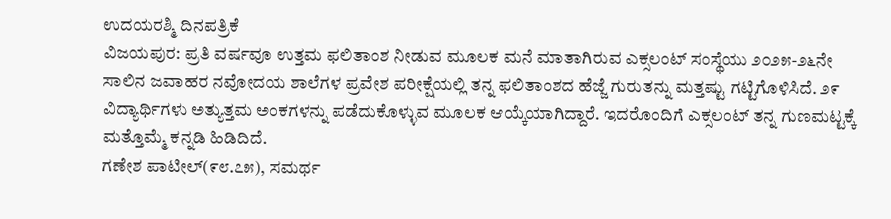ಉದಯರಶ್ಮಿ ದಿನಪತ್ರಿಕೆ
ವಿಜಯಪುರ: ಪ್ರತಿ ವರ್ಷವೂ ಉತ್ತಮ ಫಲಿತಾಂಶ ನೀಡುವ ಮೂಲಕ ಮನೆ ಮಾತಾಗಿರುವ ಎಕ್ಸಲಂಟ್ ಸಂಸ್ಥೆಯು ೨೦೨೫-೨೬ನೇ ಸಾಲಿನ ಜವಾಹರ ನವೋದಯ ಶಾಲೆಗಳ ಪ್ರವೇಶ ಪರೀಕ್ಷೆಯಲ್ಲಿ ತನ್ನ ಫಲಿತಾಂಶದ ಹೆಜ್ಜೆ ಗುರುತನ್ನು ಮತ್ತಷ್ಟು ಗಟ್ಟಿಗೊಳಿಸಿದೆ. ೨೯ ವಿದ್ಯಾರ್ಥಿಗಳು ಅತ್ಯುತ್ತಮ ಅಂಕಗಳನ್ನು ಪಡೆದುಕೊಳ್ಳುವ ಮೂಲಕ ಆಯ್ಕೆಯಾಗಿದ್ದಾರೆ. ಇದರೊಂದಿಗೆ ಎಕ್ಸಲಂಟ್ ತನ್ನ ಗುಣಮಟ್ಟಕ್ಕೆ ಮತ್ತೊಮ್ಮೆ ಕನ್ನಡಿ ಹಿಡಿದಿದೆ.
ಗಣೇಶ ಪಾಟೀಲ್(೯೮.೭೫), ಸಮರ್ಥ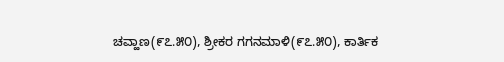ಚವ್ಹಾಣ(೯೭.೫೦), ಶ್ರೀಕರ ಗಗನಮಾಳಿ(೯೭.೫೦), ಕಾರ್ತಿಕ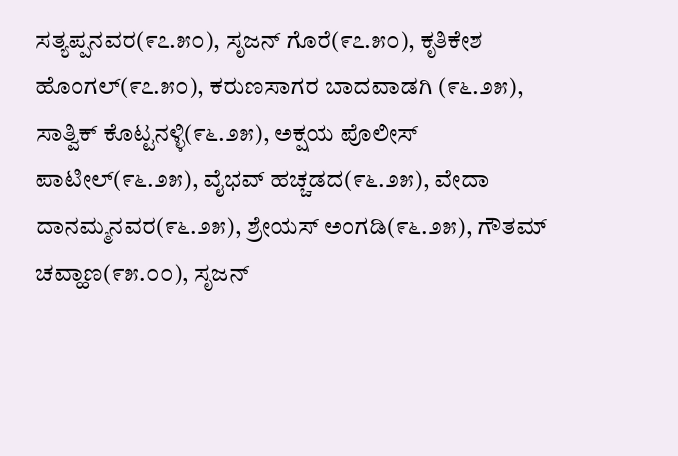ಸತ್ಯಪ್ಪನವರ(೯೭.೫೦), ಸೃಜನ್ ಗೊರೆ(೯೭.೫೦), ಕೃತಿಕೇಶ ಹೊಂಗಲ್(೯೭.೫೦), ಕರುಣಸಾಗರ ಬಾದವಾಡಗಿ (೯೬.೨೫), ಸಾತ್ವಿಕ್ ಕೊಟ್ಟನಳ್ಳಿ(೯೬.೨೫), ಅಕ್ಷಯ ಪೊಲೀಸ್ ಪಾಟೀಲ್(೯೬.೨೫), ವೈಭವ್ ಹಚ್ಚಡದ(೯೬.೨೫), ವೇದಾ ದಾನಮ್ಮನವರ(೯೬.೨೫), ಶ್ರೇಯಸ್ ಅಂಗಡಿ(೯೬.೨೫), ಗೌತಮ್ ಚವ್ಹಾಣ(೯೫.೦೦), ಸೃಜನ್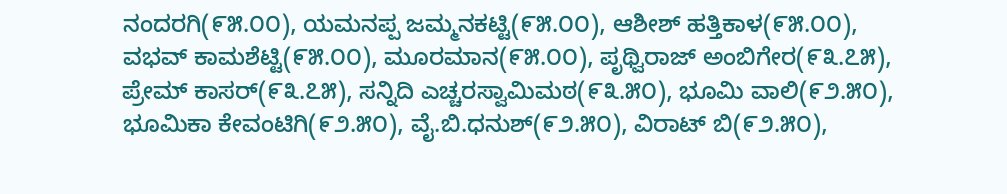ನಂದರಗಿ(೯೫.೦೦), ಯಮನಪ್ಪ ಜಮ್ಮನಕಟ್ಟಿ(೯೫.೦೦), ಆಶೀಶ್ ಹತ್ತಿಕಾಳ(೯೫.೦೦), ವಭವ್ ಕಾಮಶೆಟ್ಟಿ(೯೫.೦೦), ಮೂರಮಾನ(೯೫.೦೦), ಪೃಥ್ವಿರಾಜ್ ಅಂಬಿಗೇರ(೯೩.೭೫), ಪ್ರೇಮ್ ಕಾಸರ್(೯೩.೭೫), ಸನ್ನಿದಿ ಎಚ್ಚರಸ್ವಾಮಿಮಠ(೯೩.೫೦), ಭೂಮಿ ವಾಲಿ(೯೨.೫೦), ಭೂಮಿಕಾ ಕೇವಂಟಿಗಿ(೯೨.೫೦), ವೈ.ಬಿ.ಧನುಶ್(೯೨.೫೦), ವಿರಾಟ್ ಬಿ(೯೨.೫೦),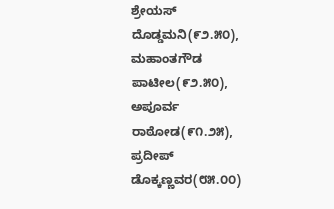ಶ್ರೇಯಸ್ ದೊಡ್ಡಮನಿ(೯೨.೫೦), ಮಹಾಂತಗೌಡ ಪಾಟೀಲ(೯೨.೫೦), ಅಪೂರ್ವ ರಾಠೋಡ(೯೧.೨೫), ಪ್ರದೀಪ್ ಡೊಕ್ಕಣ್ಣವರ(೮೫.೦೦)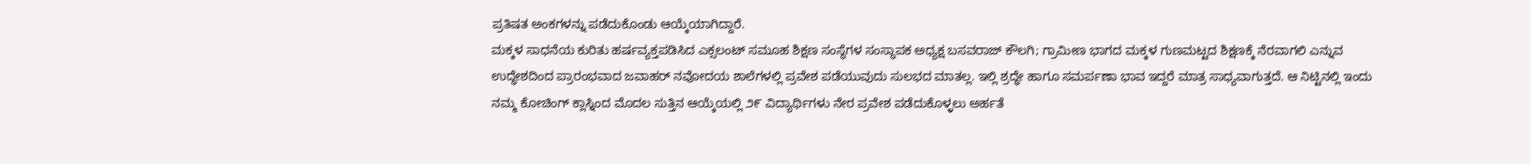ಪ್ರತಿಷತ ಅಂಕಗಳನ್ನು ಪಡೆದುಕೊಂಡು ಆಯ್ಕೆಯಾಗಿದ್ದಾರೆ.
ಮಕ್ಕಳ ಸಾಧನೆಯ ಕುರಿತು ಹರ್ಷವ್ಯಕ್ತಪಡಿಸಿದ ಎಕ್ಸಲಂಟ್ ಸಮೂಹ ಶಿಕ್ಷಣ ಸಂಸ್ಥೆಗಳ ಸಂಸ್ಥಾಪಕ ಅಧ್ಯಕ್ಷ ಬಸವರಾಜ್ ಕೌಲಗಿ; ಗ್ರಾಮೀಣ ಭಾಗದ ಮಕ್ಕಳ ಗುಣಮಟ್ಟದ ಶಿಕ್ಷಣಕ್ಕೆ ನೆರವಾಗಲಿ ಎನ್ನುವ ಉದ್ಧೇಶದಿಂದ ಪ್ರಾರಂಭವಾದ ಜವಾಹರ್ ನವೋದಯ ಶಾಲೆಗಳಲ್ಲಿ ಪ್ರವೇಶ ಪಡೆಯುವುದು ಸುಲಭದ ಮಾತಲ್ಲ. ಇಲ್ಲಿ ಶ್ರದ್ಧೇ ಹಾಗೂ ಸಮರ್ಪಣಾ ಭಾವ ಇದ್ದರೆ ಮಾತ್ರ ಸಾಧ್ಯವಾಗುತ್ತದೆ. ಆ ನಿಟ್ಟಿನಲ್ಲಿ ಇಂದು ನಮ್ಮ ಕೋಚಿಂಗ್ ಕ್ಲಾಸ್ನಿಂದ ಮೊದಲ ಸುತ್ತಿನ ಆಯ್ಕೆಯಲ್ಲಿ ೨೯ ವಿದ್ಯಾರ್ಥಿಗಳು ನೇರ ಪ್ರವೇಶ ಪಡೆದುಕೊಳ್ಳಲು ಅರ್ಹತೆ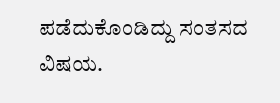ಪಡೆದುಕೊಂಡಿದ್ದು ಸಂತಸದ ವಿಷಯ.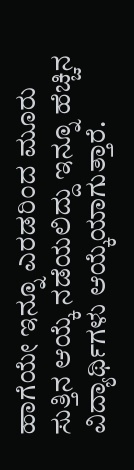ಹಾಗೆಯೇ ಇನ್ನೂ ಎರಡರಿಂದ ಮೂರು ಸುತ್ತಿನ ಆಯ್ಕೆ ನಡೆಯಲಿದ್ದು ಇನ್ನೂ ಹೆಚ್ಚಿನ ವಿದ್ಯಾರ್ಥಿಗಳು ಆಯ್ಕೆಯಾಗುತ್ತಾರೆ.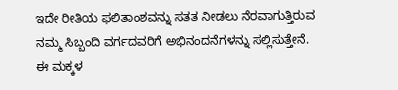ಇದೇ ರೀತಿಯ ಫಲಿತಾಂಶವನ್ನು ಸತತ ನೀಡಲು ನೆರವಾಗುತ್ತಿರುವ ನಮ್ಮ ಸಿಬ್ಬಂದಿ ವರ್ಗದವರಿಗೆ ಅಭಿನಂದನೆಗಳನ್ನು ಸಲ್ಲಿಸುತ್ತೇನೆ. ಈ ಮಕ್ಕಳ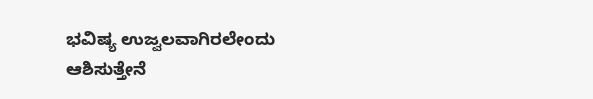ಭವಿಷ್ಯ ಉಜ್ವಲವಾಗಿರಲೇಂದು ಆಶಿಸುತ್ತೇನೆ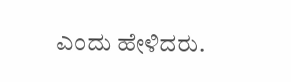ಎಂದು ಹೇಳಿದರು.